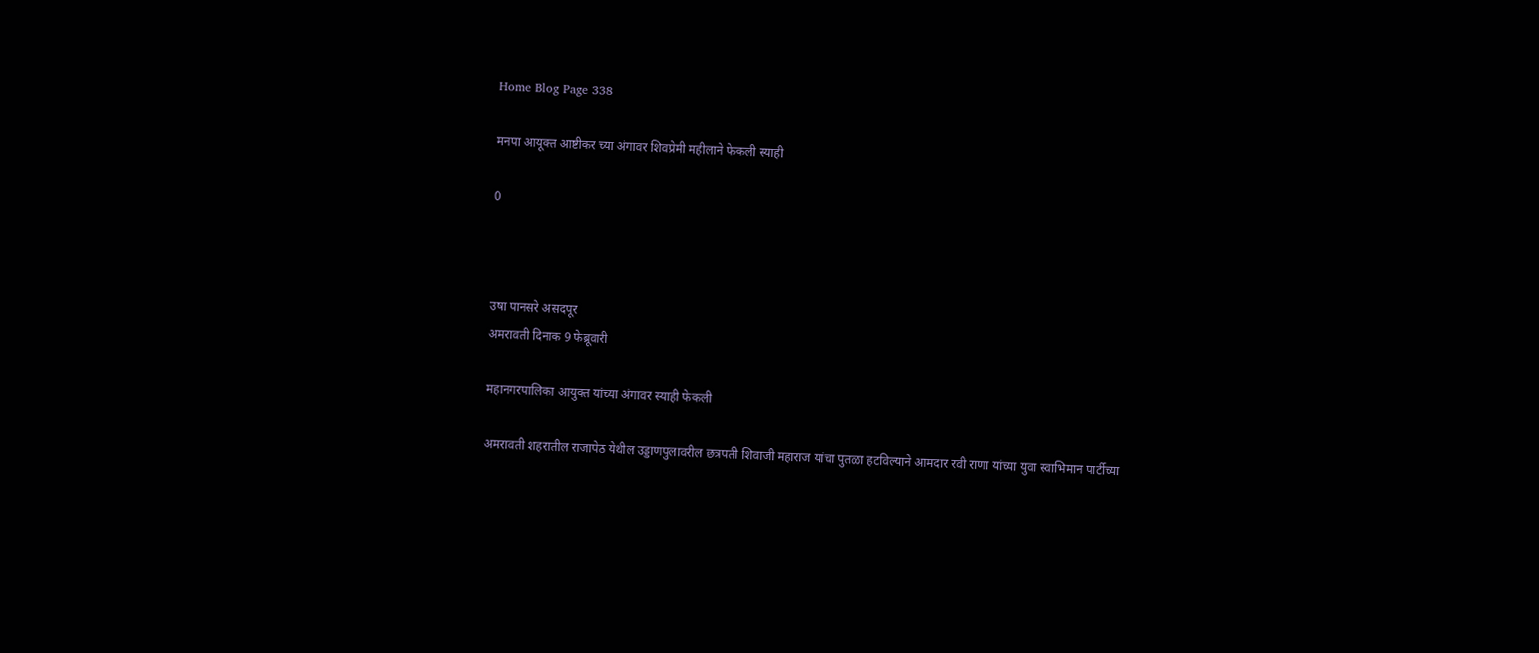Home Blog Page 338

मनपा आयूक्त आष्टीकर च्या अंगावर शिवप्रेमी महीलाने फेकली स्याही

0



उषा पानसरे असदपूर
अमरावती दिनाक 9 फेब्रूवारी

महानगरपालिका आयुक्त यांच्या अंगावर स्याही फेकली

अमरावती शहरातील राजापेठ येथील उड्डाणपुलावरील छत्रपती शिवाजी महाराज यांचा पुतळा हटविल्याने आमदार रवी राणा यांच्या युवा स्वाभिमान पार्टीच्या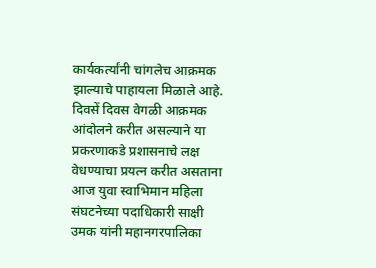कार्यकर्त्यांनी चांगलेच आक्रमक झाल्याचे पाहायला मिळाले आहे. दिवसें दिवस वेगळी आक्रमक आंदोलने करीत असल्याने या प्रकरणाकडे प्रशासनाचे लक्ष वेधण्याचा प्रयत्न करीत असताना आज युवा स्वाभिमान महिला संघटनेच्या पदाधिकारी साक्षी उमक यांनी महानगरपालिका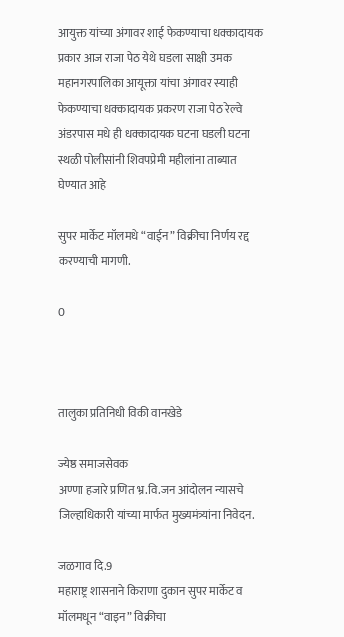आयुक्त यांच्या अंगावर शाई फेकण्याचा धक्कादायक प्रकार आज राजा पेठ येथे घडला साक्षी उमक महानगरपालिका आयूक्ता यांचा अंगावर स्याही फेकण्याचा धक्कादायक प्रकरण राजा पेठ रेल्वे अंडरपास मधे ही धक्कादायक घटना घडली घटना स्थळी पोलीसांनी शिवपप्रेमी महीलांना ताब्यात घेण्यात आहे

सुपर मार्केट मॉलमधे “वाईन” विक्रीचा निर्णय रद्द करण्याची मागणी.

0



तालुका प्रतिनिधी विकी वानखेडे

ज्येष्ठ समाजसेवक
अण्णा हजारे प्रणित भ्र.वि.जन आंदोलन न्यासचे जिल्हाधिकारी यांच्या मार्फत मुख्यमंत्र्यांना निवेदन.

जळगाव दि.9
महाराष्ट्र शासनाने किराणा दुकान सुपर मार्केट व मॉलमधून “वाइन” विक्रीचा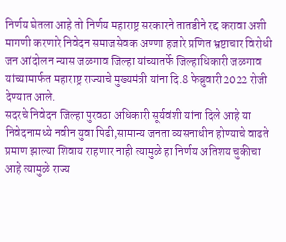निर्णय घेतला आहे तो निर्णय महाराष्ट्र सरकारने तातडीने रद्द करावा अशी मागणी करणारे निवेदन समाजसेवक अण्णा हजारे प्रणित भ्रष्टाचार विरोधी जन आंदोलन न्यास जळगाव जिल्हा यांच्यातर्फे जिल्हाधिकारी जळगाव यांच्यामार्फत महाराष्ट्र राज्याचे मुख्यमंत्री यांना दि.8 फेब्रुवारी2022 रोजी देण्यात आले.
सदरचे निवेदन जिल्हा पुरवठा अधिकारी सूर्यवंशी यांना दिले आहे या निवेदनामध्ये नवीन युवा पिढी,सामान्य जनता व्यसनाधीन होण्याचे वाढते प्रमाण झाल्या शिवाय राहणार नाही त्यामुळे हा निर्णय अतिशय चुकीचा आहे त्यामुळे राज्य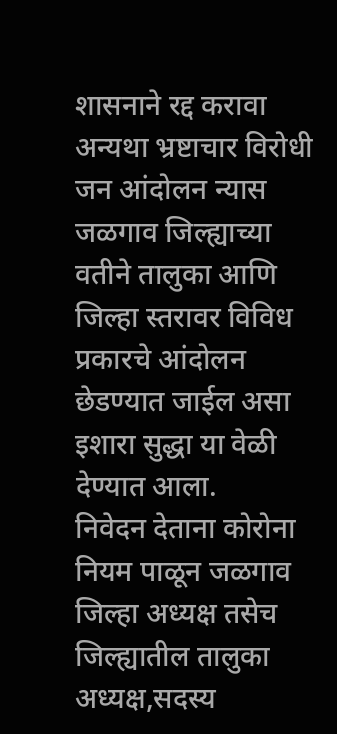शासनाने रद्द करावा अन्यथा भ्रष्टाचार विरोधी जन आंदोलन न्यास जळगाव जिल्ह्याच्या वतीने तालुका आणि जिल्हा स्तरावर विविध प्रकारचे आंदोलन छेडण्यात जाईल असा इशारा सुद्धा या वेळी देण्यात आला.
निवेदन देताना कोरोना नियम पाळून जळगाव जिल्हा अध्यक्ष तसेच जिल्ह्यातील तालुका अध्यक्ष,सदस्य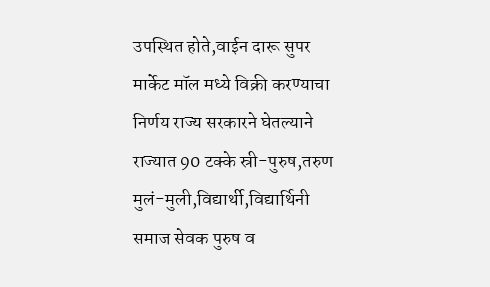उपस्थित होते,वाईन दारू सुपर मार्केट मॉल मध्ये विक्री करण्याचा निर्णय राज्य सरकारने घेतल्याने राज्यात 90 टक्के स्री-पुरुष,तरुण मुलं-मुली,विद्यार्थी,विद्यार्थिनी समाज सेवक पुरुष व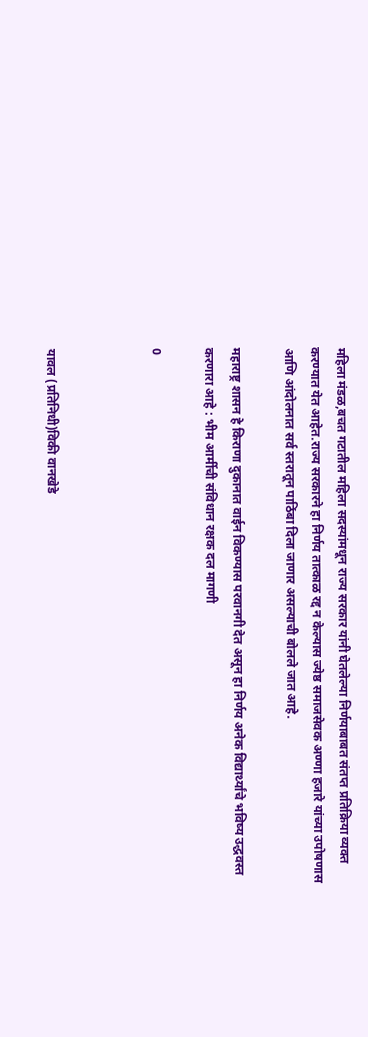महिला मंडळ,बचत गटातील महिला सदस्यांमधून राज्य सरकार यांनी घेतलेल्या निर्णयाबाबत संतप्त प्रतिक्रिया व्यक्त करण्यात येत आहेत.राज्य सरकारने हा निर्णय तात्काळ रद्द न केल्यास ज्येष्ठ समाजसेवक अण्णा हजारे यांच्या उपोषणास आणि आंदोलनात सर्व स्तरातून पाठिंबा दिला जाणार असल्याची बोलले जात आहे.

महाराष्ट्र शासन हे किराणा दुकानात वाईन विकण्यास परवानगी देत असून हा निर्णय अनेक विद्यार्थ्यांचे भविष्य उद्धवस्त करणारा आहे : भीम आर्मीची संविधान रक्षक दल मागणी

0



यावल (प्रतिनिधी)विकी वानखेडे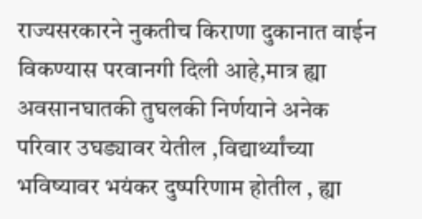राज्यसरकारने नुकतीच किराणा दुकानात वाईन विकण्यास परवानगी दिली आहे,मात्र ह्या अवसानघातकी तुघलकी निर्णयाने अनेक परिवार उघड्यावर येतील ,विद्यार्थ्यांच्या भविष्यावर भयंकर दुष्परिणाम होतील , ह्या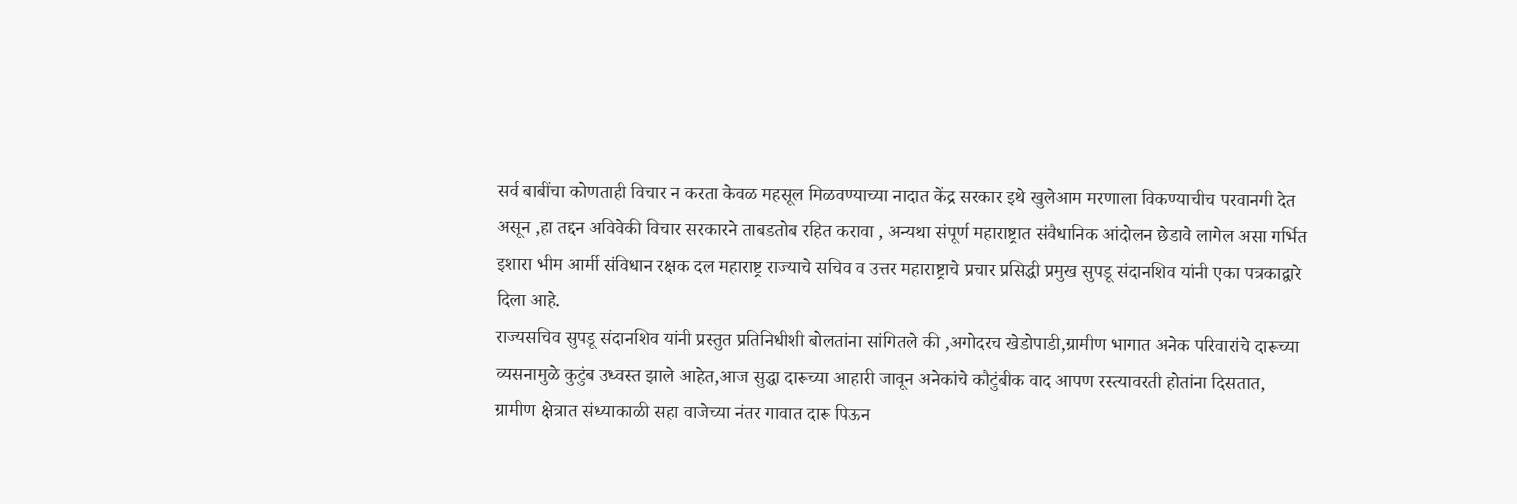सर्व बाबींचा कोणताही विचार न करता केवळ महसूल मिळवण्याच्या नादात केंद्र सरकार इथे खुलेआम मरणाला विकण्याचीच परवानगी देत असून ,हा तद्दन अविवेकी विचार सरकारने ताबडतोब रहित करावा , अन्यथा संपूर्ण महाराष्ट्रात संवैधानिक आंदोलन छेडावे लागेल असा गर्भित इशारा भीम आर्मी संविधान रक्षक दल महाराष्ट्र राज्याचे सचिव व उत्तर महाराष्ट्राचे प्रचार प्रसिद्धी प्रमुख सुपडू संदानशिव यांनी एका पत्रकाद्वारे दिला आहे.
राज्यसचिव सुपडू संदानशिव यांनी प्रस्तुत प्रतिनिधीशी बोलतांना सांगितले की ,अगोदरच खेडोपाडी,ग्रामीण भागात अनेक परिवारांचे दारूच्या व्यसनामुळे कुटुंब उध्वस्त झाले आहेत,आज सुद्धा दारूच्या आहारी जावून अनेकांचे कौटुंबीक वाद आपण रस्त्यावरती होतांना दिसतात, ग्रामीण क्षेत्रात संध्याकाळी सहा वाजेच्या नंतर गावात दारू पिऊन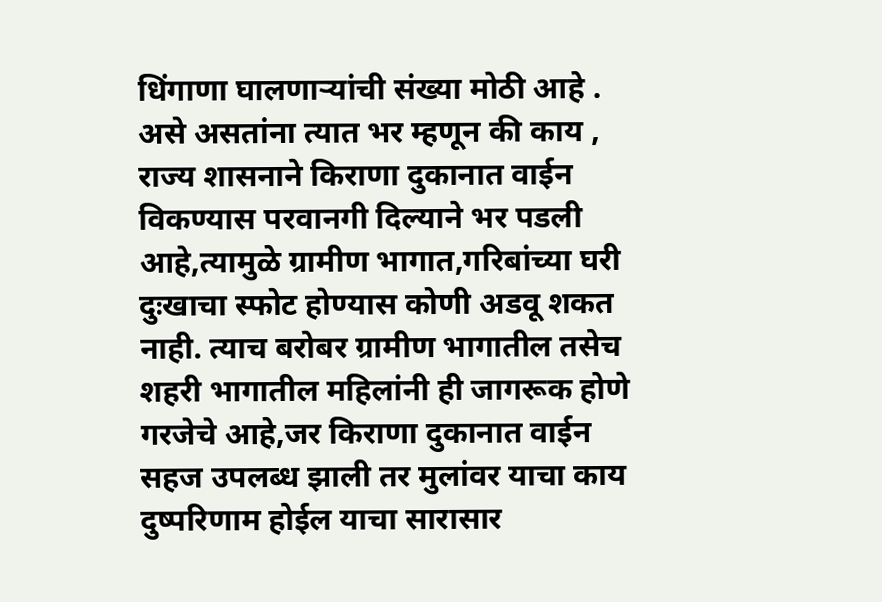धिंगाणा घालणाऱ्यांची संख्या मोठी आहे . असे असतांना त्यात भर म्हणून की काय , राज्य शासनाने किराणा दुकानात वाईन विकण्यास परवानगी दिल्याने भर पडली आहे,त्यामुळे ग्रामीण भागात,गरिबांच्या घरी दुःखाचा स्फोट होण्यास कोणी अडवू शकत नाही. त्याच बरोबर ग्रामीण भागातील तसेच शहरी भागातील महिलांनी ही जागरूक होणे गरजेचे आहे,जर किराणा दुकानात वाईन सहज उपलब्ध झाली तर मुलांवर याचा काय दुष्परिणाम होईल याचा सारासार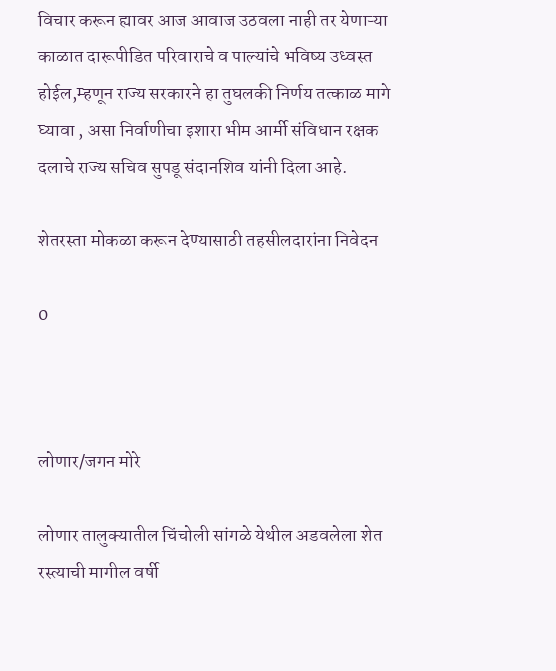विचार करून ह्यावर आज आवाज उठवला नाही तर येणाऱ्या काळात दारूपीडित परिवाराचे व पाल्यांचे भविष्य उध्वस्त होईल,म्हणून राज्य सरकारने हा तुघलकी निर्णय तत्काळ मागे घ्यावा , असा निर्वाणीचा इशारा भीम आर्मी संविधान रक्षक दलाचे राज्य सचिव सुपडू संदानशिव यांनी दिला आहे.

शेतरस्ता मोकळा करून देण्यासाठी तहसीलदारांना निवेदन

0



लोणार/जगन मोरे

लोणार तालुक्यातील चिंचोली सांगळे येथील अडवलेला शेत रस्त्याची मागील वर्षी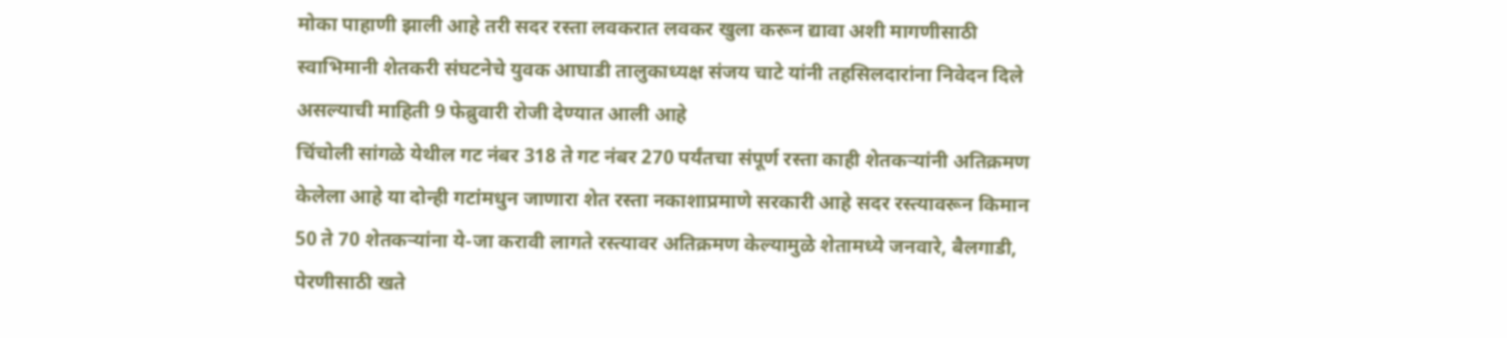मोका पाहाणी झाली आहे तरी सदर रस्ता लवकरात लवकर खुला करून द्यावा अशी मागणीसाठी स्वाभिमानी शेतकरी संघटनेचे युवक आघाडी तालुकाध्यक्ष संजय चाटे यांनी तहसिलदारांना निवेदन दिले असल्याची माहिती 9 फेब्रुवारी रोजी देण्यात आली आहे
चिंचोली सांगळे येथील गट नंबर 318 ते गट नंबर 270 पर्यंतचा संपूर्ण रस्ता काही शेतकऱ्यांनी अतिक्रमण केलेला आहे या दोन्ही गटांमधुन जाणारा शेत रस्ता नकाशाप्रमाणे सरकारी आहे सदर रस्त्यावरून किमान 50 ते 70 शेतकऱ्यांना ये-जा करावी लागते रस्त्यावर अतिक्रमण केल्यामुळे शेतामध्ये जनवारे, बैलगाडी, पेरणीसाठी खते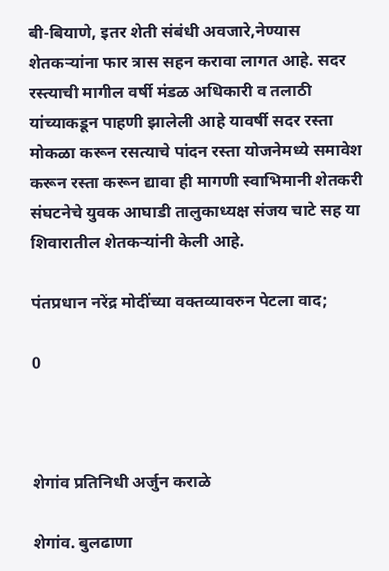बी-बियाणे, इतर शेती संबंधी अवजारे,नेण्यास शेतकऱ्यांना फार त्रास सहन करावा लागत आहे. सदर रस्त्याची मागील वर्षी मंडळ अधिकारी व तलाठी यांच्याकडून पाहणी झालेली आहे यावर्षी सदर रस्ता मोकळा करून रसत्याचे पांदन रस्ता योजनेमध्ये समावेश करून रस्ता करून द्यावा ही मागणी स्वाभिमानी शेतकरी संघटनेचे युवक आघाडी तालुकाध्यक्ष संजय चाटे सह या शिवारातील शेतकऱ्यांनी केली आहे.

पंतप्रधान नरेंद्र मोदींच्या वक्तव्यावरुन पेटला वाद;

0



शेगांव प्रतिनिधी अर्जुन कराळे

शेगांव. बुलढाणा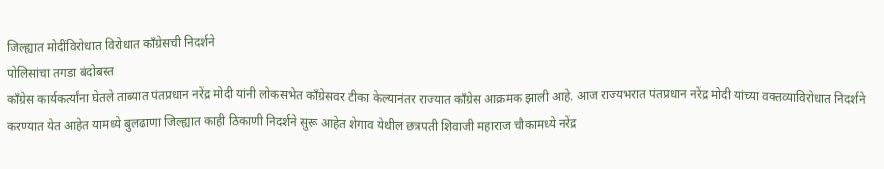जिल्ह्यात मोदींविरोधात विरोधात काँग्रेसची निदर्शने
पोलिसांचा तगडा बंदोबस्त
काँग्रेस कार्यकर्त्यांना घेतले ताब्यात पंतप्रधान नरेंद्र मोदी यांनी लोकसभेत काँग्रेसवर टीका केल्यानंतर राज्यात काँग्रेस आक्रमक झाली आहे. आज राज्यभरात पंतप्रधान नरेंद्र मोदी यांच्या वक्तव्याविरोधात निदर्शने करण्यात येत आहेत यामध्ये बुलढाणा जिल्ह्यात काही ठिकाणी निदर्शने सुरू आहेत शेगाव येथील छत्रपती शिवाजी महाराज चौकामध्ये नरेंद्र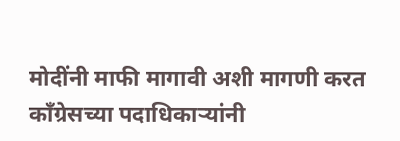मोदींनी माफी मागावी अशी मागणी करत काँग्रेसच्या पदाधिकाऱ्यांनी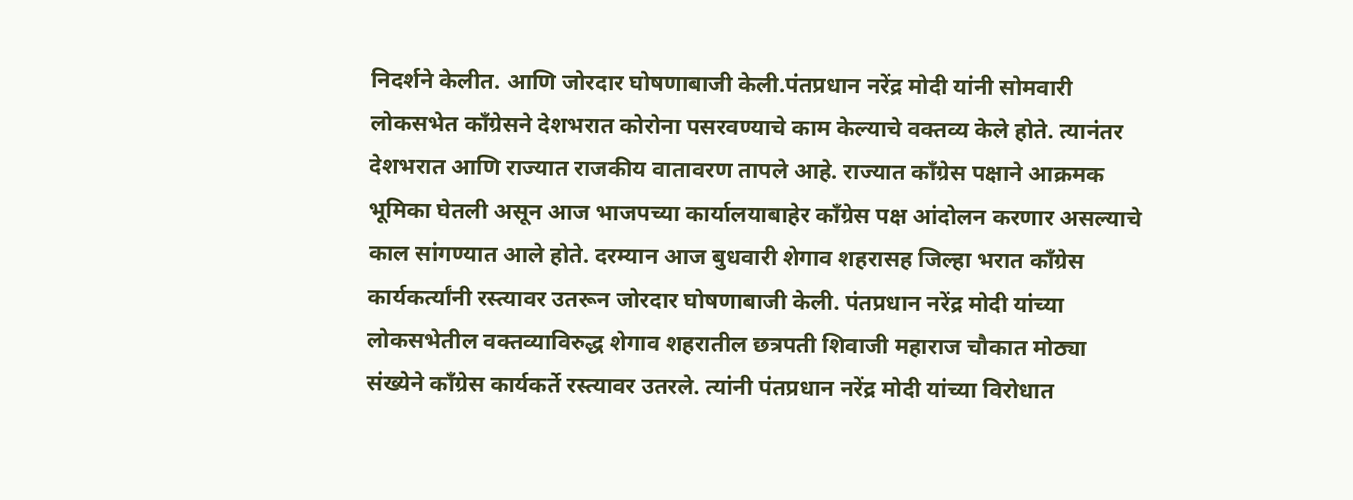निदर्शने केलीत. आणि जोरदार घोषणाबाजी केली.पंतप्रधान नरेंद्र मोदी यांनी सोमवारी लोकसभेत काँग्रेसने देशभरात कोरोना पसरवण्याचे काम केल्याचे वक्तव्य केले होते. त्यानंतर देशभरात आणि राज्यात राजकीय वातावरण तापले आहे. राज्यात काँग्रेस पक्षाने आक्रमक भूमिका घेतली असून आज भाजपच्या कार्यालयाबाहेर काँग्रेस पक्ष आंदोलन करणार असल्याचे काल सांगण्यात आले होते. दरम्यान आज बुधवारी शेगाव शहरासह जिल्हा भरात काँग्रेस कार्यकर्त्यांनी रस्त्यावर उतरून जोरदार घोषणाबाजी केली. पंतप्रधान नरेंद्र मोदी यांच्या लोकसभेतील वक्तव्याविरुद्ध शेगाव शहरातील छत्रपती शिवाजी महाराज चौकात मोठ्या संख्येने काँग्रेस कार्यकर्ते रस्त्यावर उतरले. त्यांनी पंतप्रधान नरेंद्र मोदी यांच्या विरोधात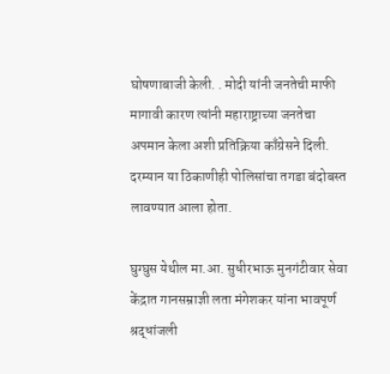घोषणाबाजी केली. . मोदी यांनी जनतेची माफी मागावी कारण त्यांनी महाराष्ट्राच्या जनतेचा अपमान केला अशी प्रतिक्रिया काँग्रेसने दिली. दरम्यान या ठिकाणीही पोलिसांचा तगडा बंदोबस्त लावण्यात आला होता.

घुग्घुस येथील मा.आ. सुधीरभाऊ मुनगंटीवार सेवा केंद्रात गानसम्राज्ञी लता मंगेशकर यांना भावपूर्ण श्रद्धांजली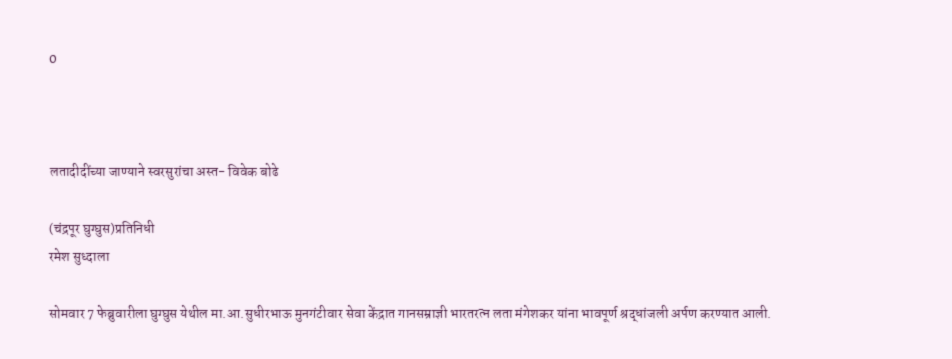0



लतादीदींच्या जाण्याने स्वरसुरांचा अस्त- विवेक बोढे

(चंद्रपूर घुग्घुस)प्रतिनिधी
रमेश सुध्दाला

सोमवार 7 फेब्रुवारीला घुग्घुस येथील मा.आ.सुधीरभाऊ मुनगंटीवार सेवा केंद्रात गानसम्राज्ञी भारतरत्न लता मंगेशकर यांना भावपूर्ण श्रद्धांजली अर्पण करण्यात आली.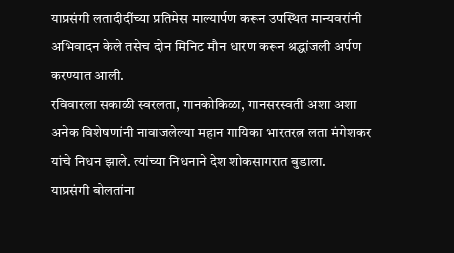याप्रसंगी लतादीदींच्या प्रतिमेस माल्यार्पण करून उपस्थित मान्यवरांनी अभिवादन केले तसेच दोन मिनिट मौन धारण करून श्रद्धांजली अर्पण करण्यात आली.
रविवारला सकाळी स्वरलता, गानकोकिळा, गानसरस्वती अशा अशा अनेक विशेषणांनी नावाजलेल्या महान गायिका भारतरत्न लता मंगेशकर यांचे निधन झाले. त्यांच्या निधनाने देश शोकसागरात बुडाला.
याप्रसंगी बोलतांना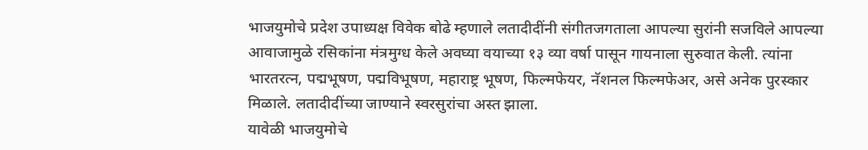भाजयुमोचे प्रदेश उपाध्यक्ष विवेक बोढे म्हणाले लतादीदींनी संगीतजगताला आपल्या सुरांनी सजविले आपल्या आवाजामुळे रसिकांना मंत्रमुग्ध केले अवघ्या वयाच्या १३ व्या वर्षा पासून गायनाला सुरुवात केली. त्यांना भारतरत्न, पद्मभूषण, पद्मविभूषण, महाराष्ट्र भूषण, फिल्मफेयर, नॅशनल फिल्मफेअर, असे अनेक पुरस्कार मिळाले. लतादीदींच्या जाण्याने स्वरसुरांचा अस्त झाला.
यावेळी भाजयुमोचे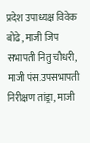प्रदेश उपाध्यक्ष विवेक बोढे, माजी जिप सभापती नितु चौधरी, माजी पंस.उपसभापती निरीक्षण तांड्रा, माजी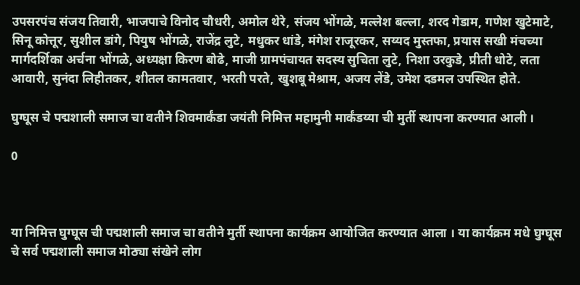उपसरपंच संजय तिवारी, भाजपाचे विनोद चौधरी, अमोल थेरे, संजय भोंगळे, मल्लेश बल्ला, शरद गेडाम, गणेश खुटेमाटे, सिनू कोत्तूर, सुशील डांगे, पियुष भोंगळे, राजेंद्र लुटे, मधुकर धांडे, मंगेश राजूरकर, सय्यद मुस्तफा, प्रयास सखी मंचच्या मार्गदर्शिका अर्चना भोंगळे, अध्यक्षा किरण बोढे, माजी ग्रामपंचायत सदस्य सुचिता लुटे, निशा उरकुडे, प्रीती धोटे, लता आवारी, सुनंदा लिहीतकर, शीतल कामतवार, भरती परते, खुशबू मेश्राम, अजय लेंडे, उमेश दडमल उपस्थित होते.

घुग्घूस चे पद्मशाली समाज चा वतीने शिवमार्कंडा जयंती निमित्त महामुनी मार्कंडय्या ची मुर्ती स्थापना करण्यात आली ।

0



या निमित्त घुग्घूस ची पद्मशाली समाज चा वतीने मुर्ती स्थापना कार्यक्रम आयोजित करण्यात आला । या कार्यक्रम मधे घुग्घूस चे सर्व पद्मशाली समाज मोठ्या संखेने लोग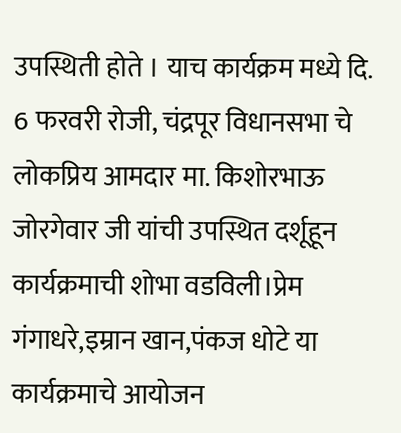उपस्थिती होते । याच कार्यक्रम मध्ये दि. 6 फरवरी रोजी, चंद्रपूर विधानसभा चे लोकप्रिय आमदार मा. किशोरभाऊ जोरगेवार जी यांची उपस्थित दर्शूहून कार्यक्रमाची शोभा वडविली।प्रेम गंगाधरे,इम्रान खान,पंकज धोटे या कार्यक्रमाचे आयोजन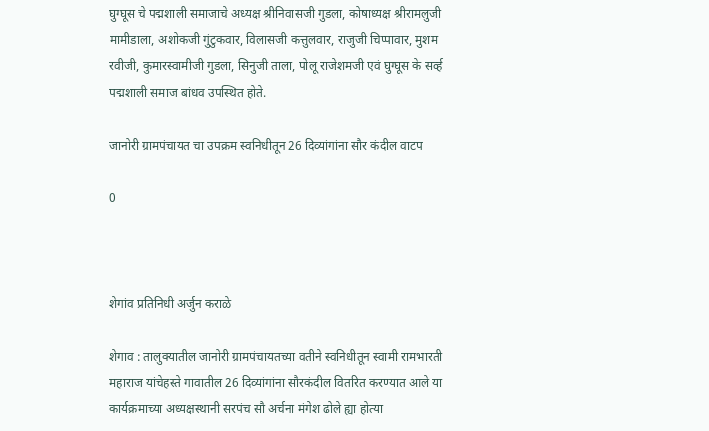घुग्घूस चे पद्मशाली समाजाचे अध्यक्ष श्रीनिवासजी गुडला, कोषाध्यक्ष श्रीरामलुजी मामीडाला, अशोकजी गुंटुकवार, विलासजी कत्तुलवार, राजुजी चिप्पावार, मुशम रवीजी, कुमारस्वामीजी गुडला, सिनुजी ताला, पोलू राजेशमजी एवं घुग्घूस के सर्व्ह पद्मशाली समाज बांधव उपस्थित होते.

जानोरी ग्रामपंचायत चा उपक्रम स्वनिधीतून 26 दिव्यांगांना सौर कंदील वाटप

0



शेगांव प्रतिनिधी अर्जुन कराळे

शेगाव : तालुक्यातील जानोरी ग्रामपंचायतच्या वतीने स्वनिधीतून स्वामी रामभारती महाराज यांचेहस्ते गावातील 26 दिव्यांगांना सौरकंदील वितरित करण्यात आले या कार्यक्रमाच्या अध्यक्षस्थानी सरपंच सौ अर्चना मंगेश ढोले ह्या होत्या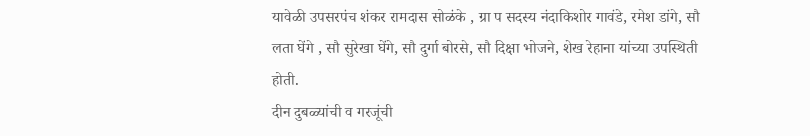यावेळी उपसरपंच शंकर रामदास सोळंके , ग्रा प सदस्य नंदाकिशोर गावंडे, रमेश डांगे, सौ लता घेंगे , सौ सुरेखा घेंगे, सौ दुर्गा बोरसे, सौ दिक्षा भोजने, शेख रेहाना यांच्या उपस्थिती होती.
दीन दुबळ्यांची व गरजूंची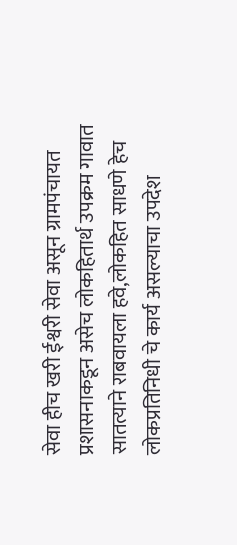सेवा हीच खरी ईश्वरी सेवा असून ग्रामपंचायत प्रशासनाकडून असेच लोकहितार्थ उपक्रम गावात सातत्याने राबवायला हवे,लोकहित साधणे हेच लोकप्रतिनिधी चे कार्य असल्याचा उपदेश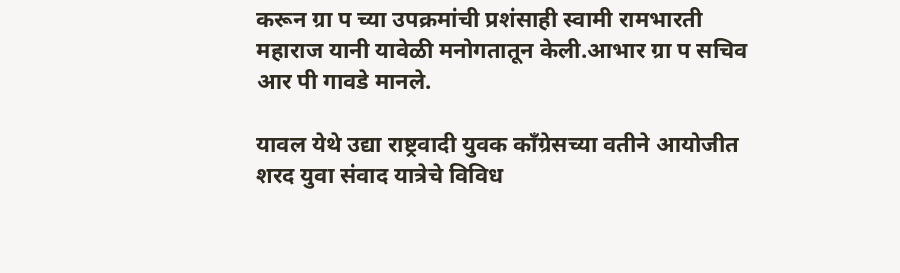करून ग्रा प च्या उपक्रमांची प्रशंसाही स्वामी रामभारती महाराज यानी यावेळी मनोगतातून केली.आभार ग्रा प सचिव आर पी गावडे मानले.

यावल येथे उद्या राष्ट्रवादी युवक काँग्रेसच्या वतीने आयोजीत शरद युवा संवाद यात्रेचे विविध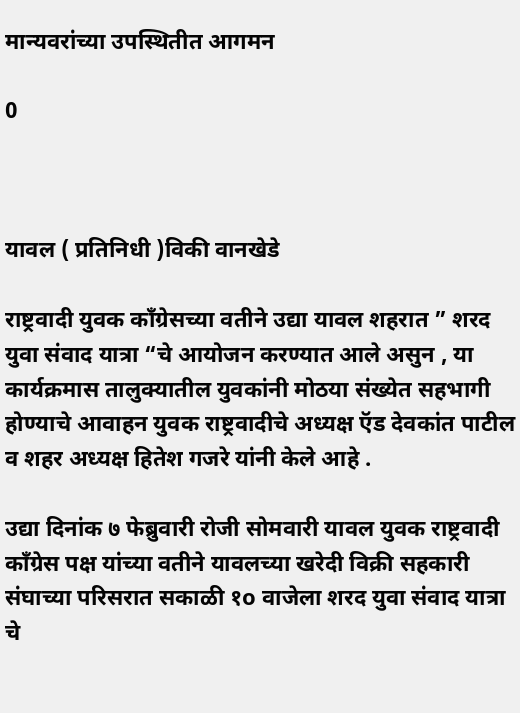मान्यवरांच्या उपस्थितीत आगमन

0



यावल ( प्रतिनिधी )विकी वानखेडे

राष्ट्रवादी युवक काँग्रेसच्या वतीने उद्या यावल शहरात ” शरद युवा संवाद यात्रा “चे आयोजन करण्यात आले असुन , या कार्यक्रमास तालुक्यातील युवकांनी मोठया संख्येत सहभागी होण्याचे आवाहन युवक राष्ट्रवादीचे अध्यक्ष ऍड देवकांत पाटील व शहर अध्यक्ष हितेश गजरे यांनी केले आहे .

उद्या दिनांक ७ फेब्रुवारी रोजी सोमवारी यावल युवक राष्ट्रवादी काँग्रेस पक्ष यांच्या वतीने यावलच्या खरेदी विक्री सहकारी संघाच्या परिसरात सकाळी १o वाजेला शरद युवा संवाद यात्रा चे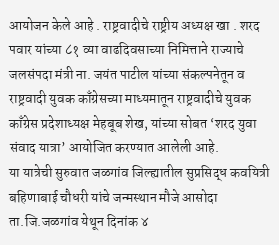आयोजन केले आहे . राष्ट्रवादीचे राष्ट्रीय अध्यक्ष खा . शरद पवार यांच्या ८१ व्या वाढदिवसाच्या निमित्ताने राज्याचे जलसंपदा मंत्री ना. जयंत पाटील यांच्या संकल्पनेतून व राष्ट्रवादी युवक काँग्रेसच्या माध्यमातून राष्ट्रवादीचे युवक काँग्रेस प्रदेशाध्यक्ष मेहबूब शेख, यांच्या सोबत ‘शरद युवा संवाद यात्रा’ आयोजित करण्यात आलेली आहे.
या यात्रेची सुरुवात जळगांव जिल्ह्यातील सुप्रसिद्ध कवयित्री बहिणाबाई चौधरी यांचे जन्मस्थान मौजे आसोदा ता.जि.जळगांव येथून दिनांक ४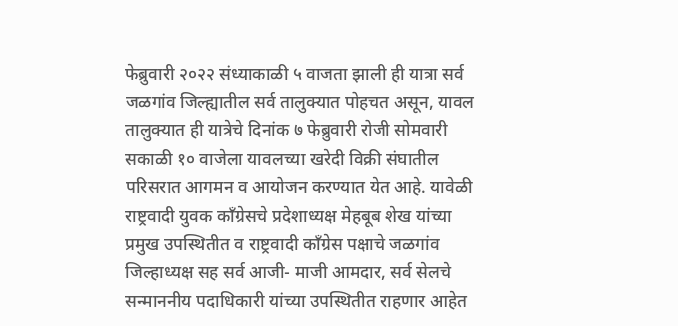फेब्रुवारी २०२२ संध्याकाळी ५ वाजता झाली ही यात्रा सर्व जळगांव जिल्ह्यातील सर्व तालुक्यात पोहचत असून, यावल तालुक्यात ही यात्रेचे दिनांक ७ फेब्रुवारी रोजी सोमवारी सकाळी १० वाजेला यावलच्या खरेदी विक्री संघातील परिसरात आगमन व आयोजन करण्यात येत आहे. यावेळी राष्ट्रवादी युवक काँग्रेसचे प्रदेशाध्यक्ष मेहबूब शेख यांच्या प्रमुख उपस्थितीत व राष्ट्रवादी काँग्रेस पक्षाचे जळगांव जिल्हाध्यक्ष सह सर्व आजी- माजी आमदार, सर्व सेलचे सन्माननीय पदाधिकारी यांच्या उपस्थितीत राहणार आहेत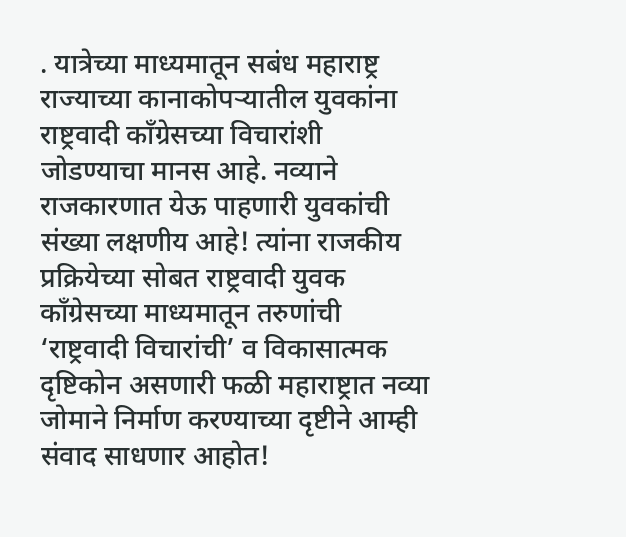. यात्रेच्या माध्यमातून सबंध महाराष्ट्र राज्याच्या कानाकोपऱ्यातील युवकांना राष्ट्रवादी काँग्रेसच्या विचारांशी जोडण्याचा मानस आहे. नव्याने राजकारणात येऊ पाहणारी युवकांची संख्या लक्षणीय आहे! त्यांना राजकीय प्रक्रियेच्या सोबत राष्ट्रवादी युवक काँग्रेसच्या माध्यमातून तरुणांची ‘राष्ट्रवादी विचारांची’ व विकासात्मक दृष्टिकोन असणारी फळी महाराष्ट्रात नव्या जोमाने निर्माण करण्याच्या दृष्टीने आम्ही संवाद साधणार आहोत!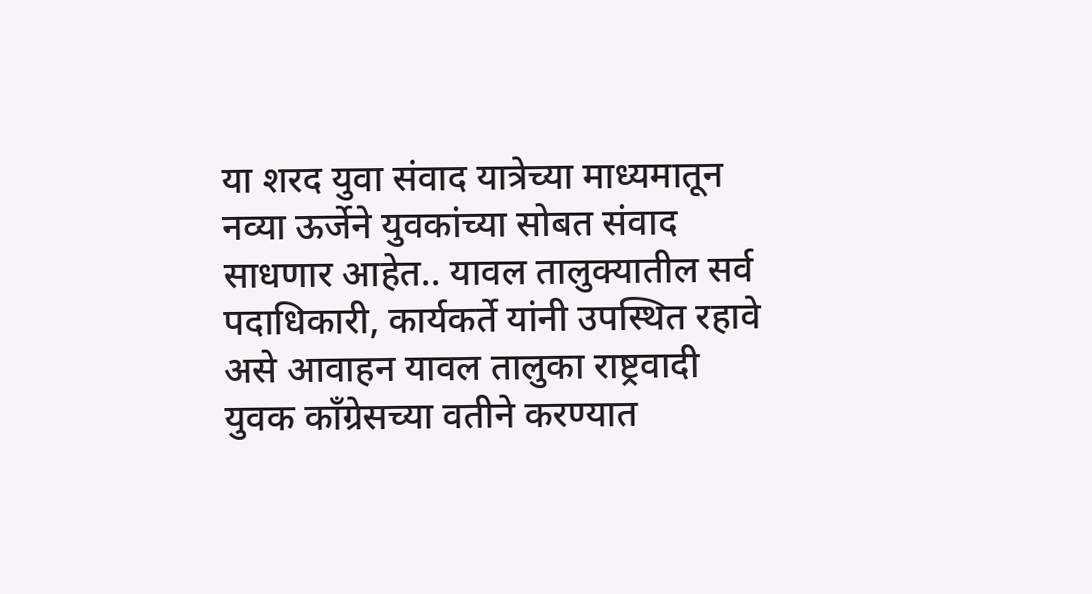या शरद युवा संवाद यात्रेच्या माध्यमातून नव्या ऊर्जेने युवकांच्या सोबत संवाद साधणार आहेत.. यावल तालुक्यातील सर्व पदाधिकारी, कार्यकर्ते यांनी उपस्थित रहावे असे आवाहन यावल तालुका राष्ट्रवादी युवक काँग्रेसच्या वतीने करण्यात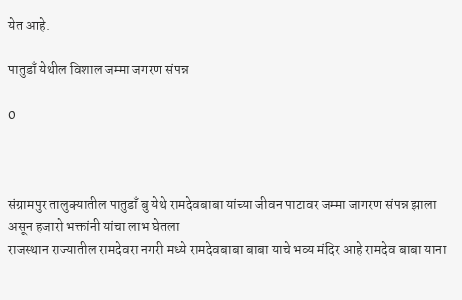येत आहे.

पातुडाँ येथील विशाल जम्मा जगरण संपन्न

0



संग्रामपुर तालुक्यातील पातुडाँ बु येथे रामदेवबाबा यांच्या जीवन पाटावर जम्मा जागरण संपन्न झाला असून हजारो भक्तांनी यांचा लाभ घेतला
राजस्थान राज्यातील रामदेवरा नगरी मध्ये रामदेवबाबा बाबा याचे भव्य मंदिर आहे रामदेव बाबा याना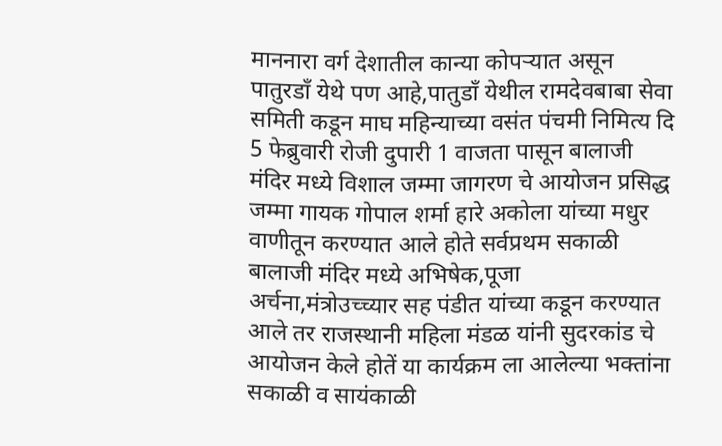माननारा वर्ग देशातील कान्या कोपऱ्यात असून पातुरडाँ येथे पण आहे,पातुडाँ येथील रामदेवबाबा सेवा समिती कडून माघ महिन्याच्या वसंत पंचमी निमित्य दि 5 फेब्रुवारी रोजी दुपारी 1 वाजता पासून बालाजी मंदिर मध्ये विशाल जम्मा जागरण चे आयोजन प्रसिद्ध जम्मा गायक गोपाल शर्मा हारे अकोला यांच्या मधुर वाणीतून करण्यात आले होते सर्वप्रथम सकाळी बालाजी मंदिर मध्ये अभिषेक,पूजा अर्चना,मंत्रोउच्च्यार सह पंडीत यांच्या कडून करण्यात आले तर राजस्थानी महिला मंडळ यांनी सुदरकांड चे आयोजन केले होतें या कार्यक्रम ला आलेल्या भक्तांना सकाळी व सायंकाळी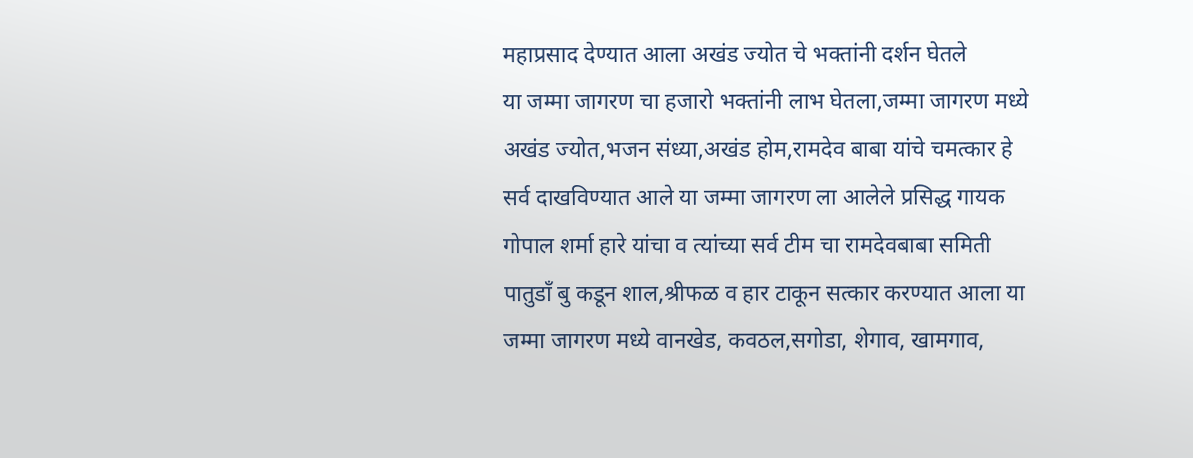महाप्रसाद देण्यात आला अखंड ज्योत चे भक्तांनी दर्शन घेतले
या जम्मा जागरण चा हजारो भक्तांनी लाभ घेतला,जम्मा जागरण मध्ये अखंड ज्योत,भजन संध्या,अखंड होम,रामदेव बाबा यांचे चमत्कार हे सर्व दाखविण्यात आले या जम्मा जागरण ला आलेले प्रसिद्ध गायक गोपाल शर्मा हारे यांचा व त्यांच्या सर्व टीम चा रामदेवबाबा समिती पातुडाँ बु कडून शाल,श्रीफळ व हार टाकून सत्कार करण्यात आला या जम्मा जागरण मध्ये वानखेड, कवठल,सगोडा, शेगाव, खामगाव,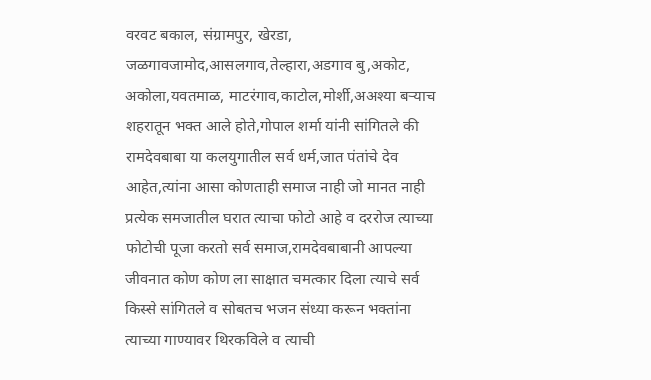वरवट बकाल, संग्रामपुर, खेरडा, जळगावजामोद,आसलगाव,तेल्हारा,अडगाव बु,अकोट, अकोला,यवतमाळ, माटरंगाव,काटोल,मोर्शी,अअश्या बऱ्याच शहरातून भक्त आले होते,गोपाल शर्मा यांनी सांगितले की रामदेवबाबा या कलयुगातील सर्व धर्म,जात पंतांचे देव आहेत,त्यांना आसा कोणताही समाज नाही जो मानत नाही प्रत्येक समजातील घरात त्याचा फोटो आहे व दररोज त्याच्या फोटोची पूजा करतो सर्व समाज,रामदेवबाबानी आपल्या जीवनात कोण कोण ला साक्षात चमत्कार दिला त्याचे सर्व किस्से सांगितले व सोबतच भजन संध्या करून भक्तांना त्याच्या गाण्यावर थिरकविले व त्याची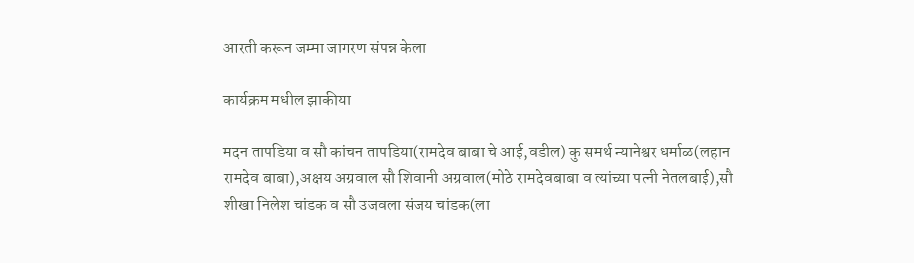आरती करून जम्मा जागरण संपन्न केला

कार्यक्रम मधील झाकीया

मदन तापडिया व सौ कांचन तापडिया(रामदेव बाबा चे आई,वडील) कु समर्थ न्यानेश्वर धर्माळ(लहान रामदेव बाबा),अक्षय अग्रवाल सौ शिवानी अग्रवाल(मोठे रामदेवबाबा व त्यांच्या पत्नी नेतलबाई),सौ शीखा निलेश चांडक व सौ उजवला संजय चांडक(ला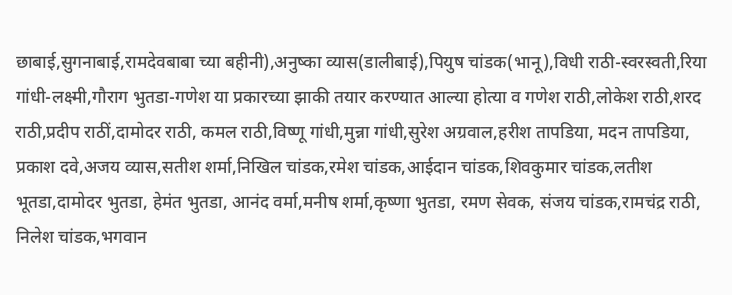छाबाई,सुगनाबाई,रामदेवबाबा च्या बहीनी),अनुष्का व्यास(डालीबाई),पियुष चांडक(भानू),विधी राठी-स्वरस्वती,रिया गांधी-लक्ष्मी,गौराग भुतडा-गणेश या प्रकारच्या झाकी तयार करण्यात आल्या होत्या व गणेश राठी,लोकेश राठी,शरद राठी,प्रदीप राठीं,दामोदर राठी, कमल राठी,विष्णू गांधी,मुन्ना गांधी,सुरेश अग्रवाल,हरीश तापडिया, मदन तापडिया, प्रकाश दवे,अजय व्यास,सतीश शर्मा,निखिल चांडक,रमेश चांडक,आईदान चांडक,शिवकुमार चांडक,लतीश भूतडा,दामोदर भुतडा, हेमंत भुतडा, आनंद वर्मा,मनीष शर्मा,कृष्णा भुतडा, रमण सेवक, संजय चांडक,रामचंद्र राठी, निलेश चांडक,भगवान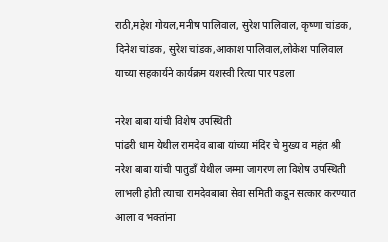राठी,महेश गोयल,मनीष पालिवाल, सुरेश पालिवाल, कृष्णा चांडक, दिनेश चांडक, सुरेश चांडक,आकाश पालिवाल,लोकेश पालिवाल याच्या सहकार्यने कार्यक्रम यशस्वी रित्या पार पडला

नरेश बाबा यांची विशेष उपस्थिती
पांढरी धाम येथील रामदेव बाबा यांच्या मंदिर चे मुख्य व महंत श्री नरेश बाबा यांची पातुडाँ येथील जम्मा जागरण ला विशेष उपस्थिती लाभली होती त्याचा रामदेवबाबा सेवा समिती कडून सत्कार करण्यात आला व भक्तांना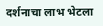दर्शनाचा लाभ भेटला